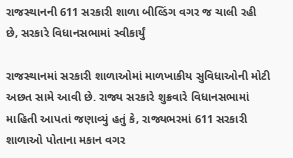રાજસ્થાનની 611 સરકારી શાળા બીલ્ડિંગ વગર જ ચાલી રહી છે, સરકારે વિધાનસભામાં સ્વીકાર્યું

રાજસ્થાનમાં સરકારી શાળાઓમાં માળખાકીય સુવિધાઓની મોટી અછત સામે આવી છે. રાજ્ય સરકારે શુક્રવારે વિધાનસભામાં માહિતી આપતાં જણાવ્યું હતું કે, રાજ્યભરમાં 611 સરકારી શાળાઓ પોતાના મકાન વગર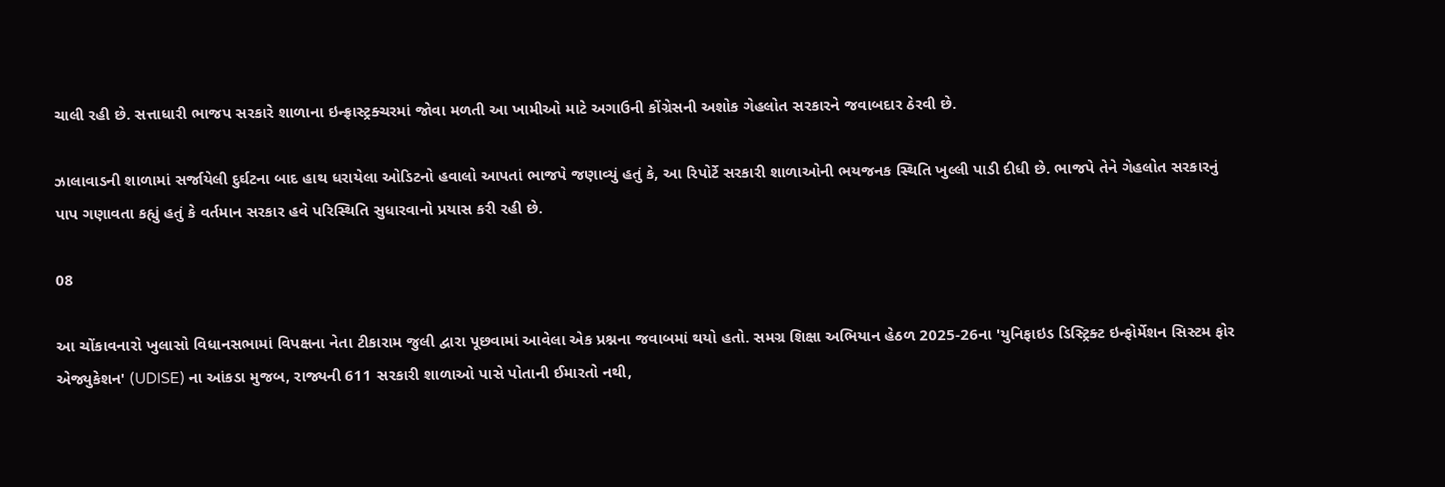ચાલી રહી છે. સત્તાધારી ભાજપ સરકારે શાળાના ઇન્ફ્રાસ્ટ્રક્ચરમાં જોવા મળતી આ ખામીઓ માટે અગાઉની કોંગ્રેસની અશોક ગેહલોત સરકારને જવાબદાર ઠેરવી છે.

ઝાલાવાડની શાળામાં સર્જાયેલી દુર્ઘટના બાદ હાથ ધરાયેલા ઓડિટનો હવાલો આપતાં ભાજપે જણાવ્યું હતું કે, આ રિપોર્ટે સરકારી શાળાઓની ભયજનક સ્થિતિ ખુલ્લી પાડી દીધી છે. ભાજપે તેને ગેહલોત સરકારનું પાપ ગણાવતા કહ્યું હતું કે વર્તમાન સરકાર હવે પરિસ્થિતિ સુધારવાનો પ્રયાસ કરી રહી છે.

08

આ ચોંકાવનારો ખુલાસો વિધાનસભામાં વિપક્ષના નેતા ટીકારામ જુલી દ્વારા પૂછવામાં આવેલા એક પ્રશ્નના જવાબમાં થયો હતો. સમગ્ર શિક્ષા અભિયાન હેઠળ 2025-26ના 'યુનિફાઇડ ડિસ્ટ્રિક્ટ ઇન્ફોર્મેશન સિસ્ટમ ફોર એજ્યુકેશન' (UDISE) ના આંકડા મુજબ, રાજ્યની 611 સરકારી શાળાઓ પાસે પોતાની ઈમારતો નથી,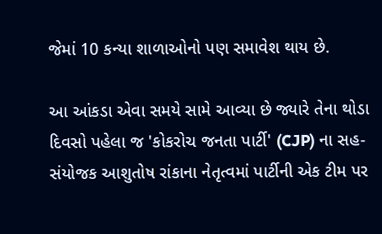જેમાં 10 કન્યા શાળાઓનો પણ સમાવેશ થાય છે.

આ આંકડા એવા સમયે સામે આવ્યા છે જ્યારે તેના થોડા દિવસો પહેલા જ 'કોકરોચ જનતા પાર્ટી' (CJP) ના સહ-સંયોજક આશુતોષ રાંકાના નેતૃત્વમાં પાર્ટીની એક ટીમ પર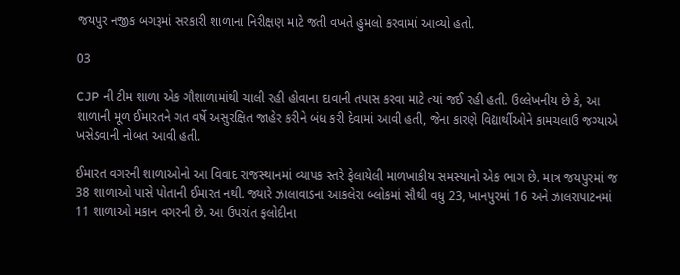જયપુર નજીક બગરૂમાં સરકારી શાળાના નિરીક્ષણ માટે જતી વખતે હુમલો કરવામાં આવ્યો હતો.

03

CJP ની ટીમ શાળા એક ગૌશાળામાંથી ચાલી રહી હોવાના દાવાની તપાસ કરવા માટે ત્યાં જઈ રહી હતી. ઉલ્લેખનીય છે કે, આ શાળાની મૂળ ઈમારતને ગત વર્ષે અસુરક્ષિત જાહેર કરીને બંધ કરી દેવામાં આવી હતી, જેના કારણે વિદ્યાર્થીઓને કામચલાઉ જગ્યાએ ખસેડવાની નોબત આવી હતી.

ઈમારત વગરની શાળાઓનો આ વિવાદ રાજસ્થાનમાં વ્યાપક સ્તરે ફેલાયેલી માળખાકીય સમસ્યાનો એક ભાગ છે. માત્ર જયપુરમાં જ 38 શાળાઓ પાસે પોતાની ઈમારત નથી. જ્યારે ઝાલાવાડના આકલેરા બ્લોકમાં સૌથી વધુ 23, ખાનપુરમાં 16 અને ઝાલરાપાટનમાં 11 શાળાઓ મકાન વગરની છે. આ ઉપરાંત ફલોદીના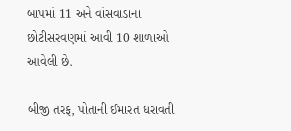બાપમાં 11 અને વાંસવાડાના છોટીસરવણમાં આવી 10 શાળાઓ આવેલી છે.

બીજી તરફ, પોતાની ઈમારત ધરાવતી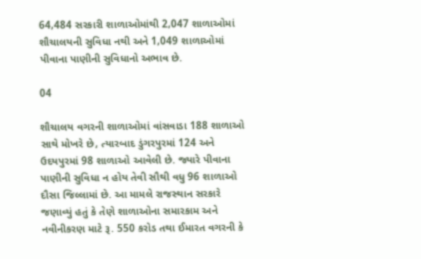64,484 સરકારી શાળાઓમાંથી 2,047 શાળાઓમાં શૌચાલયની સુવિધા નથી અને 1,049 શાળાઓમાં પીવાના પાણીની સુવિધાનો અભાવ છે.

04

શૌચાલય વગરની શાળાઓમાં વાંસવાડા 188 શાળાઓ સાથે મોખરે છે, ત્યારબાદ ડુંગરપુરમાં 124 અને ઉદયપુરમાં 98 શાળાઓ આવેલી છે. જ્યારે પીવાના પાણીની સુવિધા ન હોય તેવી સૌથી વધુ 96 શાળાઓ દૌસા જિલ્લામાં છે. આ મામલે રાજસ્થાન સરકારે જણાવ્યું હતું કે તેણે શાળાઓના સમારકામ અને નવીનીકરણ માટે રૂ. 550 કરોડ તથા ઈમારત વગરની કે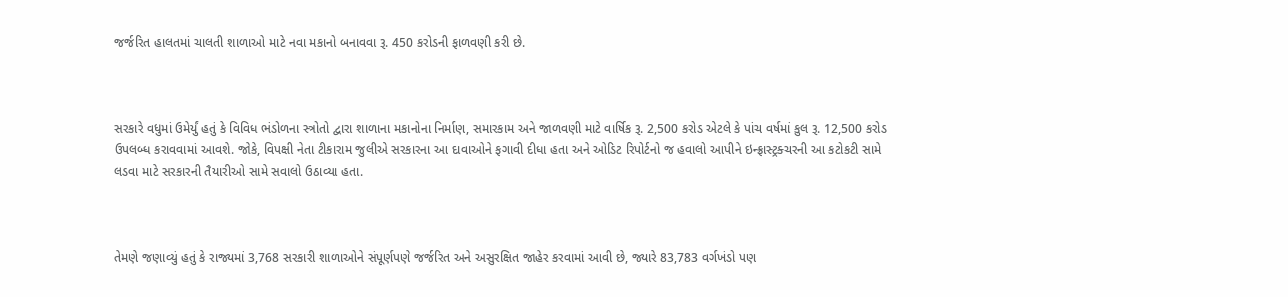જર્જરિત હાલતમાં ચાલતી શાળાઓ માટે નવા મકાનો બનાવવા રૂ. 450 કરોડની ફાળવણી કરી છે.



સરકારે વધુમાં ઉમેર્યું હતું કે વિવિધ ભંડોળના સ્ત્રોતો દ્વારા શાળાના મકાનોના નિર્માણ, સમારકામ અને જાળવણી માટે વાર્ષિક રૂ. 2,500 કરોડ એટલે કે પાંચ વર્ષમાં કુલ રૂ. 12,500 કરોડ ઉપલબ્ધ કરાવવામાં આવશે. જોકે, વિપક્ષી નેતા ટીકારામ જુલીએ સરકારના આ દાવાઓને ફગાવી દીધા હતા અને ઓડિટ રિપોર્ટનો જ હવાલો આપીને ઇન્ફ્રાસ્ટ્રક્ચરની આ કટોકટી સામે લડવા માટે સરકારની તૈયારીઓ સામે સવાલો ઉઠાવ્યા હતા.



તેમણે જણાવ્યું હતું કે રાજ્યમાં 3,768 સરકારી શાળાઓને સંપૂર્ણપણે જર્જરિત અને અસુરક્ષિત જાહેર કરવામાં આવી છે, જ્યારે 83,783 વર્ગખંડો પણ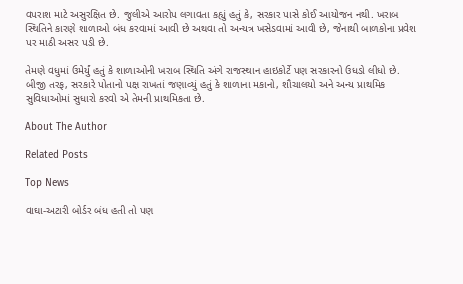વપરાશ માટે અસુરક્ષિત છે. જુલીએ આરોપ લગાવતા કહ્યું હતું કે, સરકાર પાસે કોઈ આયોજન નથી. ખરાબ સ્થિતિને કારણે શાળાઓ બંધ કરવામાં આવી છે અથવા તો અન્યત્ર ખસેડવામાં આવી છે, જેનાથી બાળકોના પ્રવેશ પર માઠી અસર પડી છે.

તેમણે વધુમાં ઉમેર્યું હતું કે શાળાઓની ખરાબ સ્થિતિ અંગે રાજસ્થાન હાઇકોર્ટે પણ સરકારનો ઉધડો લીધો છે. બીજી તરફ, સરકારે પોતાનો પક્ષ રાખતાં જણાવ્યું હતું કે શાળાના મકાનો, શૌચાલયો અને અન્ય પ્રાથમિક સુવિધાઓમાં સુધારો કરવો એ તેમની પ્રાથમિકતા છે.

About The Author

Related Posts

Top News

વાઘા-અટારી બોર્ડર બંધ હતી તો પણ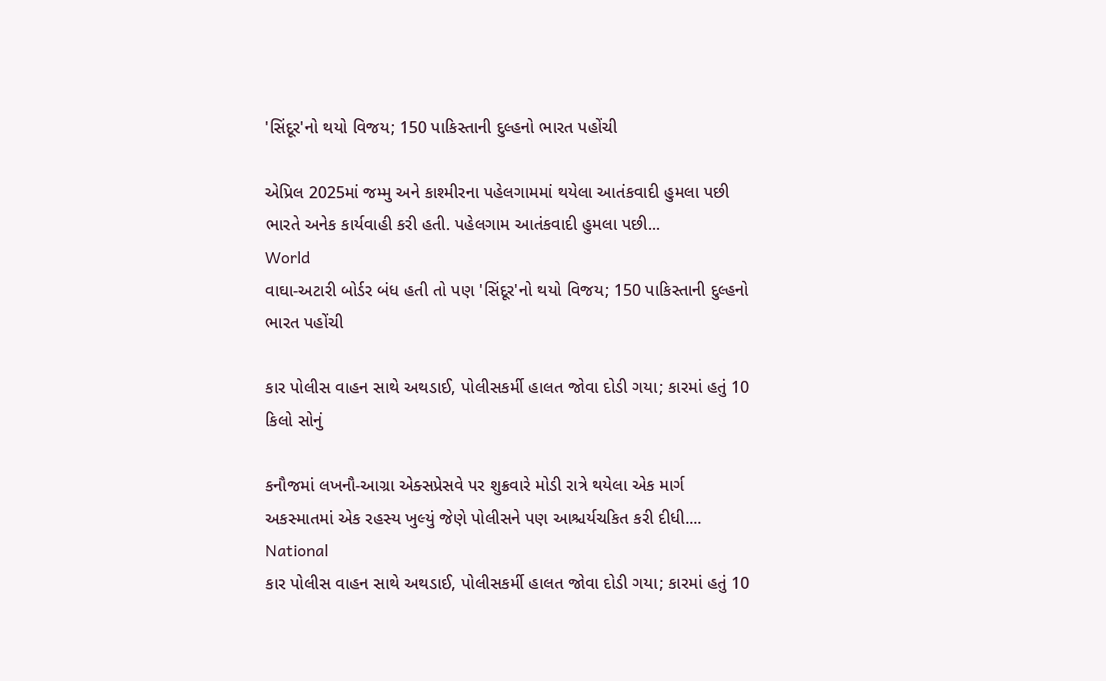'સિંદૂર'નો થયો વિજય; 150 પાકિસ્તાની દુલ્હનો ભારત પહોંચી

એપ્રિલ 2025માં જમ્મુ અને કાશ્મીરના પહેલગામમાં થયેલા આતંકવાદી હુમલા પછી ભારતે અનેક કાર્યવાહી કરી હતી. પહેલગામ આતંકવાદી હુમલા પછી...
World
વાઘા-અટારી બોર્ડર બંધ હતી તો પણ 'સિંદૂર'નો થયો વિજય; 150 પાકિસ્તાની દુલ્હનો ભારત પહોંચી

કાર પોલીસ વાહન સાથે અથડાઈ, પોલીસકર્મી હાલત જોવા દોડી ગયા; કારમાં હતું 10 કિલો સોનું

કનૌજમાં લખનૌ-આગ્રા એક્સપ્રેસવે પર શુક્રવારે મોડી રાત્રે થયેલા એક માર્ગ અકસ્માતમાં એક રહસ્ય ખુલ્યું જેણે પોલીસને પણ આશ્ચર્યચકિત કરી દીધી....
National
કાર પોલીસ વાહન સાથે અથડાઈ, પોલીસકર્મી હાલત જોવા દોડી ગયા; કારમાં હતું 10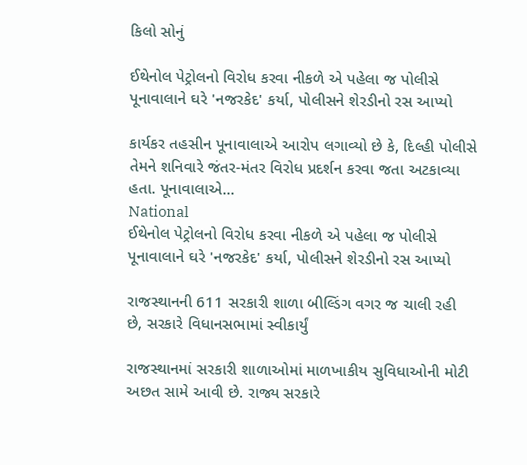કિલો સોનું

ઈથેનોલ પેટ્રોલનો વિરોધ કરવા નીકળે એ પહેલા જ પોલીસે પૂનાવાલાને ઘરે 'નજરકેદ' કર્યા, પોલીસને શેરડીનો રસ આપ્યો

કાર્યકર તહસીન પૂનાવાલાએ આરોપ લગાવ્યો છે કે, દિલ્હી પોલીસે તેમને શનિવારે જંતર-મંતર વિરોધ પ્રદર્શન કરવા જતા અટકાવ્યા હતા. પૂનાવાલાએ...
National
ઈથેનોલ પેટ્રોલનો વિરોધ કરવા નીકળે એ પહેલા જ પોલીસે પૂનાવાલાને ઘરે 'નજરકેદ' કર્યા, પોલીસને શેરડીનો રસ આપ્યો

રાજસ્થાનની 611 સરકારી શાળા બીલ્ડિંગ વગર જ ચાલી રહી છે, સરકારે વિધાનસભામાં સ્વીકાર્યું

રાજસ્થાનમાં સરકારી શાળાઓમાં માળખાકીય સુવિધાઓની મોટી અછત સામે આવી છે. રાજ્ય સરકારે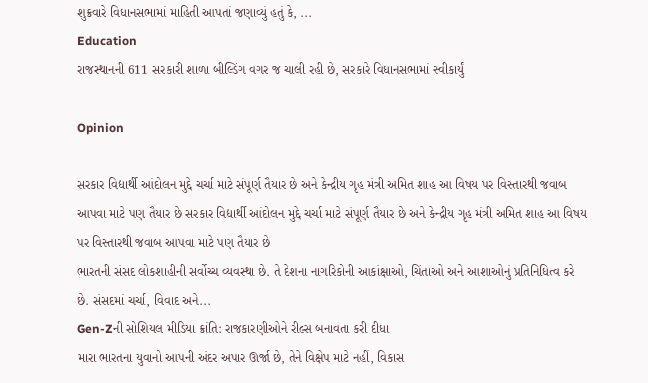શુક્રવારે વિધાનસભામાં માહિતી આપતાં જણાવ્યું હતું કે, ...
Education
રાજસ્થાનની 611 સરકારી શાળા બીલ્ડિંગ વગર જ ચાલી રહી છે, સરકારે વિધાનસભામાં સ્વીકાર્યું

Opinion

સરકાર વિદ્યાર્થી આંદોલન મુદ્દે ચર્ચા માટે સંપૂર્ણ તૈયાર છે અને કેન્દ્રીય ગૃહ મંત્રી અમિત શાહ આ વિષય પર વિસ્તારથી જવાબ આપવા માટે પણ તૈયાર છે સરકાર વિદ્યાર્થી આંદોલન મુદ્દે ચર્ચા માટે સંપૂર્ણ તૈયાર છે અને કેન્દ્રીય ગૃહ મંત્રી અમિત શાહ આ વિષય પર વિસ્તારથી જવાબ આપવા માટે પણ તૈયાર છે
ભારતની સંસદ લોકશાહીની સર્વોચ્ચ વ્યવસ્થા છે. તે દેશના નાગરિકોની આકાંક્ષાઓ, ચિંતાઓ અને આશાઓનું પ્રતિનિધિત્વ કરે છે. સંસદમાં ચર્ચા, વિવાદ અને...
Gen-Zની સોશિયલ મીડિયા ક્રાંતિ: રાજકારણીઓને રીલ્સ બનાવતા કરી દીધા
મારા ભારતના યુવાનો આપની અંદર અપાર ઊર્જા છે, તેને વિક્ષેપ માટે નહીં, વિકાસ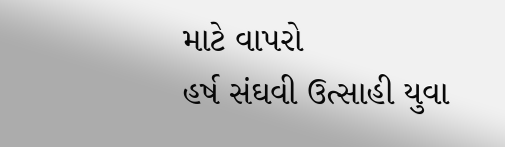માટે વાપરો
હર્ષ સંઘવી ઉત્સાહી યુવા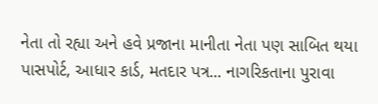નેતા તો રહ્યા અને હવે પ્રજાના માનીતા નેતા પણ સાબિત થયા
પાસપોર્ટ, આધાર કાર્ડ, મતદાર પત્ર... નાગરિકતાના પુરાવા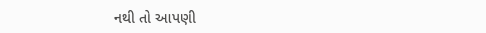નથી તો આપણી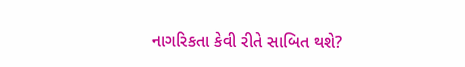નાગરિકતા કેવી રીતે સાબિત થશે?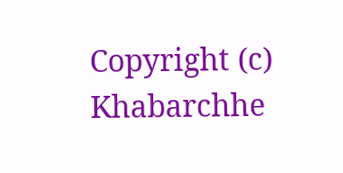Copyright (c) Khabarchhe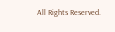All Rights Reserved.